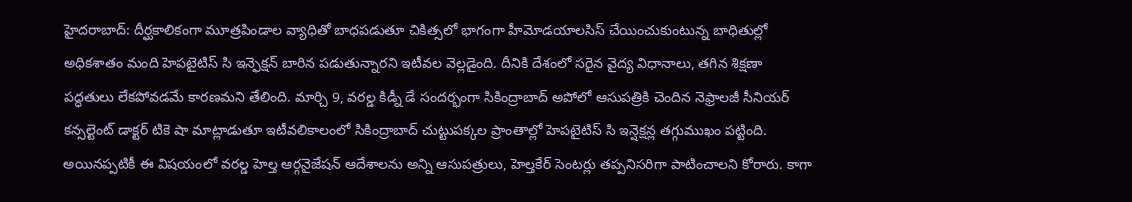హైదరాబాద్: దీర్ఘకాలికంగా మూత్రపిండాల వ్యాధితో బాధపడుతూ చికిత్సలో భాగంగా హీమోడయాలసిస్ చేయించుకుంటున్న బాధితుల్లో అధికశాతం మంది హెపటైటిస్ సి ఇన్ఫెక్షన్ బారిన పడుతున్నారని ఇటీవల వెల్లడైంది. దీనికి దేశంలో సరైన వైద్య విధానాలు, తగిన శిక్షణా పద్ధతులు లేకపోవడమే కారణమని తేలింది. మార్చి 9, వరల్డ కిడ్నీ డే సందర్భంగా సికింద్రాబాద్ అపోలో ఆసుపత్రికి చెందిన నెఫ్రాలజీ సీనియర్ కన్సల్టెంట్ డాక్టర్ టికె షా మాట్లాడుతూ ఇటీవలికాలంలో సికింద్రాబాద్ చుట్టుపక్కల ప్రాంతాల్లో హెపటైటిస్ సి ఇన్షెక్షన్ల తగ్గుముఖం పట్టింది. అయినప్పటికీ ఈ విషయంలో వరల్డ హెల్త ఆర్గనైజేషన్ ఆదేశాలను అన్ని ఆసుపత్రులు, హెల్తకేర్ సెంటర్లు తప్పనిసరిగా పాటించాలని కోరారు. కాగా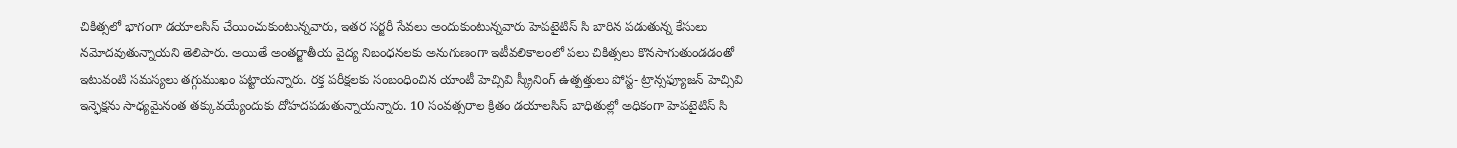చికిత్సలో భాగంగా డయాలసిస్ చేయించుకుంటున్నవారు, ఇతర సర్జరీ సేవలు అందుకుంటున్నవారు హెపటైటిస్ సి బారిన పడుతున్న కేసులు నమోదవుతున్నాయని తెలిపారు. అయితే అంతర్జాతీయ వైద్య నిబంధనలకు అనుగుణంగా ఇటీవలికాలంలో పలు చికిత్సలు కొనసాగుతుండడంతో ఇటువంటి సమస్యలు తగ్గుముఖం పట్టాయన్నారు. రక్త పరీక్షలకు సంబంధించిన యాంటీ హెచ్సివి స్క్రీనింగ్ ఉత్పత్తులు పోస్ట- ట్రాన్సఫ్యూజన్ హెచ్సివి ఇన్ఫెక్షను సాధ్యమైనంత తక్కువయ్యేందుకు దోహదపడుతున్నాయన్నారు. 10 సంవత్సరాల క్రితం డయాలసిస్ బాధితుల్లో అధికంగా హెపటైటిస్ సి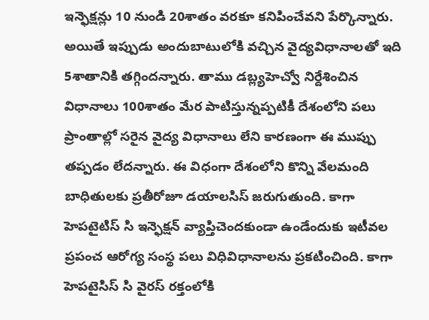ఇన్ఫెక్షన్లు 10 నుండి 20శాతం వరకూ కనిపించేవని పేర్కొన్నారు. అయితే ఇప్పుడు అందుబాటులోకి వచ్చిన వైద్యవిధానాలతో ఇది 5శాతానికి తగ్గిందన్నారు. తాము డబ్ల్యహెచ్వో నిర్దేశించిన విధానాలు 100శాతం మేర పాటిస్తున్నప్పటికీ దేశంలోని పలు ప్రాంతాల్లో సరైన వైద్య విధానాలు లేని కారణంగా ఈ ముప్పు తప్పడం లేదన్నారు. ఈ విధంగా దేశంలోని కొన్ని వేలమంది బాధితులకు ప్రతీరోజూ డయాలసిస్ జరుగుతుంది. కాగా హెపటైటిస్ సి ఇన్ఫెక్షన్ వ్యాప్తిచెందకుండా ఉండేందుకు ఇటీవల ప్రపంచ ఆరోగ్య సంస్థ పలు విధివిధానాలను ప్రకటించింది. కాగా హెపటైసిస్ సి వైరస్ రక్తంలోకి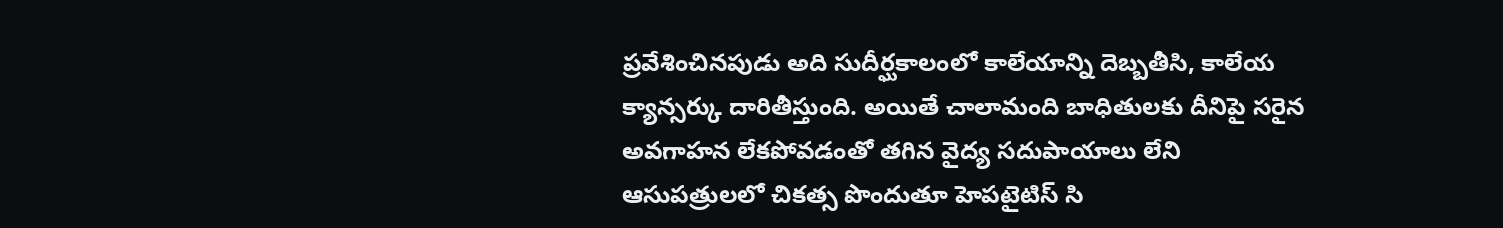ప్రవేశించినపుడు అది సుదీర్ఘకాలంలో కాలేయాన్ని దెబ్బతీసి, కాలేయ క్యాన్సర్కు దారితీస్తుంది. అయితే చాలామంది బాధితులకు దీనిపై సరైన అవగాహన లేకపోవడంతో తగిన వైద్య సదుపాయాలు లేని ఆసుపత్రులలో చికత్స పొందుతూ హెపటైటిస్ సి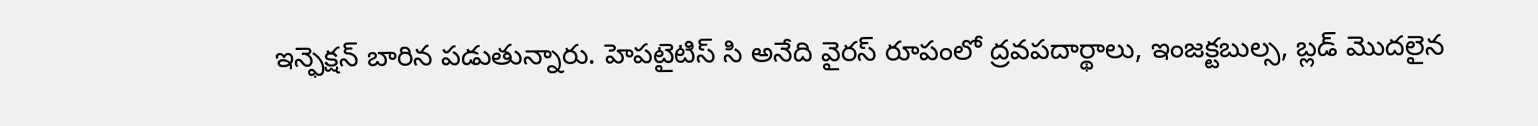ఇన్ఫెక్షన్ బారిన పడుతున్నారు. హెపటైటిస్ సి అనేది వైరస్ రూపంలో ద్రవపదార్థాలు, ఇంజక్టబుల్స, బ్లడ్ మొదలైన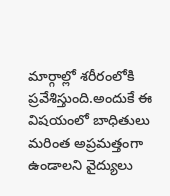మార్గాల్లో శరీరంలోకి ప్రవేశిస్తుంది.అందుకే ఈ విషయంలో బాధితులు మరింత అప్రమత్తంగా ఉండాలని వైద్యులు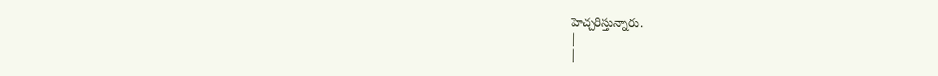హెచ్చరిస్తున్నారు.
|
|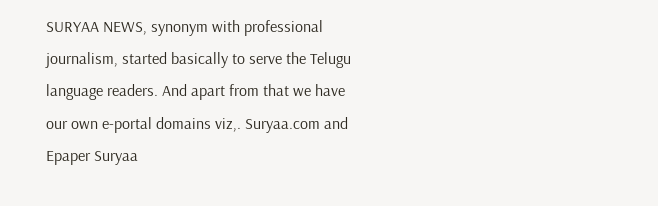SURYAA NEWS, synonym with professional journalism, started basically to serve the Telugu language readers. And apart from that we have our own e-portal domains viz,. Suryaa.com and Epaper Suryaa